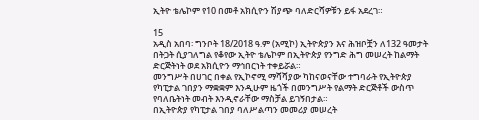ኢትዮ ቴሌኮም የ10 በመቶ አክሲዮን ሽያጭ ባለድርሻዎቹን ይፋ አደረገ።

15
አዲስ አበባ፡ ግንቦት 18/2018 ዓ.ም (አሚኮ) ኢትዮጵያን እና ሕዝቦቿን ለ132 ዓመታት በትጋት ሲያገለግል የቆየው ኢትዮ ቴሌኮም በኢትዮጵያ የንግድ ሕግ መሠረት ከልማት ድርጅትነት ወደ አክሲዮን ማኅበርነት ተቀይሯል።
መንግሥት በሀገር በቀል የኢኮኖሚ ማሻሻያው ካከናወናቸው ተግባራት የኢትዮጵያ የካፒታል ገበያን ማቋቋም እንዲሁም ዜጎች በመንግሥት የልማት ድርጅቶች ውስጥ የባለቤትነት መብት እንዲኖራቸው ማስቻል ይገኝበታል።
በኢትዮጵያ የካፒታል ገበያ ባለሥልጣን መመሪያ መሠረት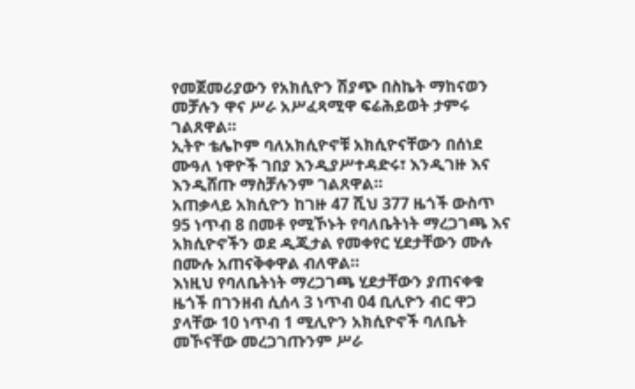የመጀመሪያውን የአክሲዮን ሽያጭ በስኬት ማከናወን መቻሉን ዋና ሥራ አሥፈጻሚዋ ፍሬሕይወት ታምሩ ገልጸዋል።
ኢትዮ ቴሌኮም ባለአክሲዮኖቹ አክሲዮናቸውን በሰነደ ሙዓለ ነዋዮች ገበያ እንዲያሥተዳድሩ፣ እንዲገዙ እና እንዲሸጡ ማስቻሉንም ገልጸዋል።
አጠቃላይ አክሲዮን ከገዙ 47 ሺህ 377 ዜጎች ውስጥ 95 ነጥብ 8 በመቶ የሚኾኑት የባለቤትነት ማረጋገጫ እና አክሲዮኖችን ወደ ዲጂታል የመቀየር ሂደታቸውን ሙሉ በሙሉ አጠናቅቀዋል ብለዋል።
እነዚህ የባለቤትነት ማረጋገጫ ሂደታቸውን ያጠናቀቁ ዜጎች በገንዘብ ሲሰላ 3 ነጥብ 04 ቢሊዮን ብር ዋጋ ያላቸው 10 ነጥብ 1 ሚሊዮን አክሲዮኖች ባለቤት መኾናቸው መረጋገጡንም ሥራ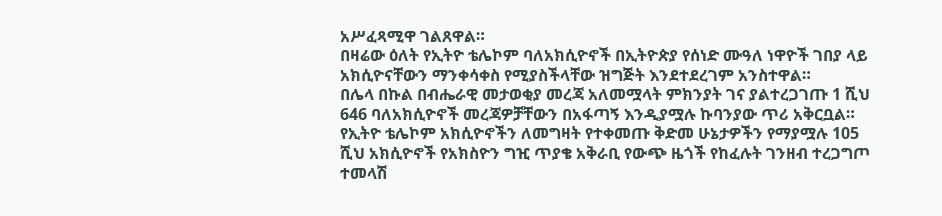አሥፈጻሚዋ ገልጸዋል።
በዛሬው ዕለት የኢትዮ ቴሌኮም ባለአክሲዮኖች በኢትዮጵያ የሰነድ ሙዓለ ነዋዮች ገበያ ላይ አክሲዮናቸውን ማንቀሳቀስ የሚያስችላቸው ዝግጅት እንደተደረገም አንስተዋል።
በሌላ በኩል በብሔራዊ መታወቂያ መረጃ አለመሟላት ምክንያት ገና ያልተረጋገጡ 1 ሺህ 646 ባለአክሲዮኖች መረጃዎቻቸውን በአፋጣኝ እንዲያሟሉ ኩባንያው ጥሪ አቅርቧል።
የኢትዮ ቴሌኮም አክሲዮኖችን ለመግዛት የተቀመጡ ቅድመ ሁኔታዎችን የማያሟሉ 105 ሺህ አክሲዮኖች የአክስዮን ግዢ ጥያቄ አቅራቢ የውጭ ዜጎች የከፈሉት ገንዘብ ተረጋግጦ ተመላሽ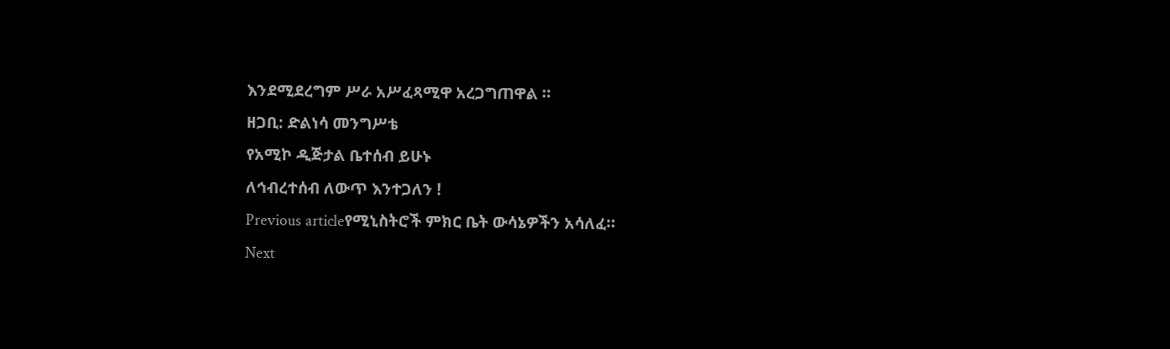እንደሚደረግም ሥራ አሥፈጻሚዋ አረጋግጠዋል ።
ዘጋቢ: ድልነሳ መንግሥቴ
የአሚኮ ዲጅታል ቤተሰብ ይሁኑ
ለኅብረተሰብ ለውጥ እንተጋለን !
Previous articleየሚኒስትሮች ምክር ቤት ውሳኔዎችን አሳለፈ።
Next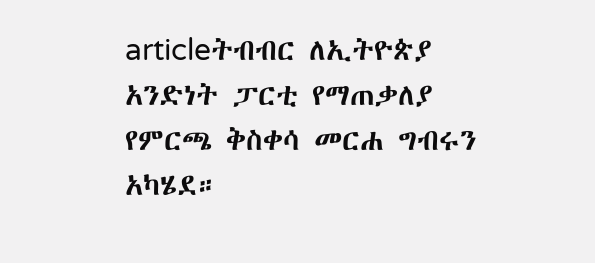articleትብብር ለኢትዮጵያ አንድነት ፓርቲ የማጠቃለያ የምርጫ ቅስቀሳ መርሐ ግብሩን አካሄደ።